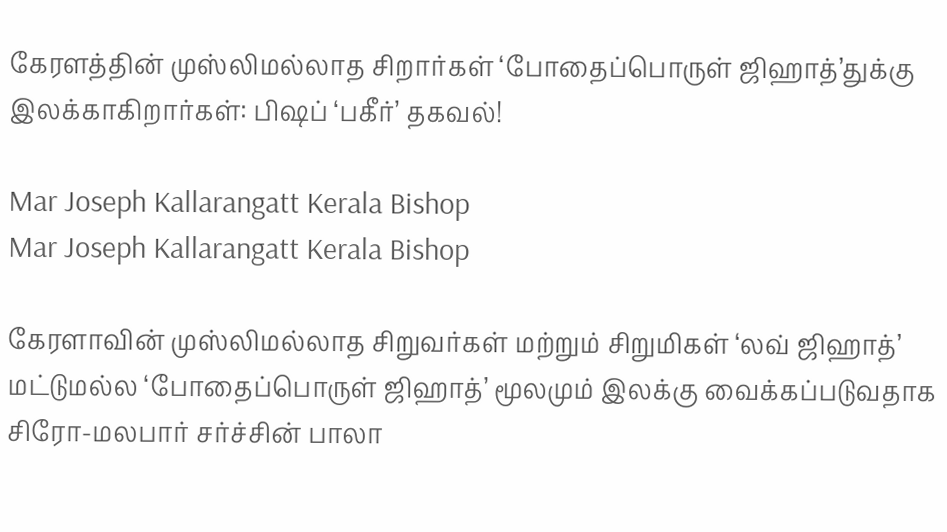கேரளத்தின் முஸ்லிமல்லாத சிறார்கள் ‘போதைப்பொருள் ஜிஹாத்’துக்கு இலக்காகிறார்கள்: பிஷப் ‘பகீர்’ தகவல்!

Mar Joseph Kallarangatt Kerala Bishop
Mar Joseph Kallarangatt Kerala Bishop

கேரளாவின் முஸ்லிமல்லாத சிறுவர்கள் மற்றும் சிறுமிகள் ‘லவ் ஜிஹாத்’ மட்டுமல்ல ‘போதைப்பொருள் ஜிஹாத்’ மூலமும் இலக்கு வைக்கப்படுவதாக சிரோ-மலபார் சர்ச்சின் பாலா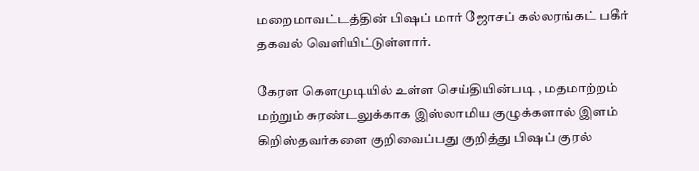மறைமாவட்டத்தின் பிஷப் மார் ஜோசப் கல்லரங்கட் பகீர் தகவல் வெளியிட்டுள்ளார்.

கேரள கௌமுடியில் உள்ள செய்தியின்படி , மதமாற்றம் மற்றும் சுரண்டலுக்காக இஸ்லாமிய குழுக்களால் இளம் கிறிஸ்தவர்களை குறிவைப்பது குறித்து பிஷப் குரல்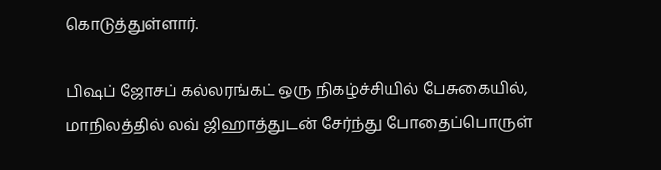கொடுத்துள்ளார்.

பிஷப் ஜோசப் கல்லரங்கட் ஒரு நிகழ்ச்சியில் பேசுகையில், மாநிலத்தில் லவ் ஜிஹாத்துடன் சேர்ந்து போதைப்பொருள்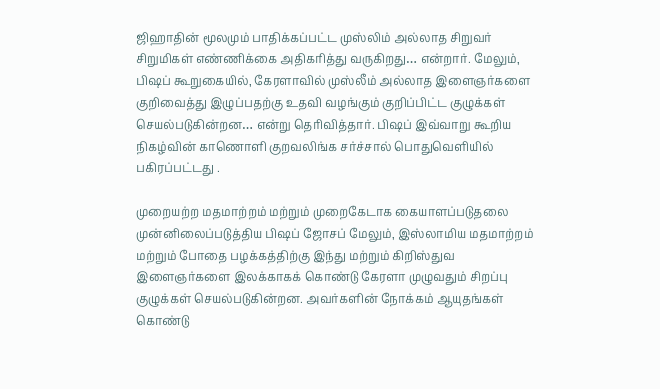ஜிஹாதின் மூலமும் பாதிக்கப்பட்ட முஸ்லிம் அல்லாத சிறுவர் சிறுமிகள் எண்ணிக்கை அதிகரித்து வருகிறது… என்றார். மேலும், பிஷப் கூறுகையில், கேரளாவில் முஸ்லீம் அல்லாத இளைஞர்களை குறிவைத்து இழுப்பதற்கு உதவி வழங்கும் குறிப்பிட்ட குழுக்கள் செயல்படுகின்றன… என்று தெரிவித்தார். பிஷப் இவ்வாறு கூறிய நிகழ்வின் காணொளி குறவலிங்க சர்ச்சால் பொதுவெளியில் பகிரப்பட்டது .

முறையற்ற மதமாற்றம் மற்றும் முறைகேடாக கையாளப்படுதலை முன்னிலைப்படுத்திய பிஷப் ஜோசப் மேலும், இஸ்லாமிய மதமாற்றம் மற்றும் போதை பழக்கத்திற்கு இந்து மற்றும் கிறிஸ்துவ இளைஞர்களை இலக்காகக் கொண்டு கேரளா முழுவதும் சிறப்பு குழுக்கள் செயல்படுகின்றன. அவர்களின் நோக்கம் ஆயுதங்கள் கொண்டு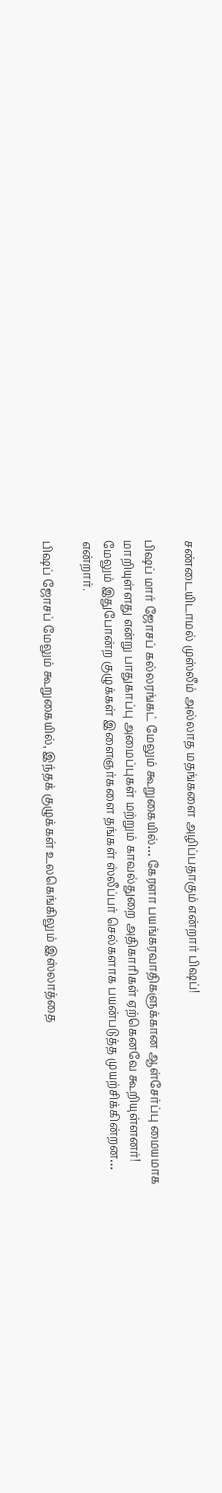சண்டையிடாமல் முஸ்லீம் அல்லாத மதங்களை அழிப்பதாகும் என்றார் பிஷப்!

பிஷப் மார் ஜோசப் கல்லரங்கட் மேலும் கூறுகையில்… கேரளா பயங்கரவாதிகளுக்கான ஆள்சேர்ப்பு மையமாக மாறியுள்ளது என்று பாதுகாப்பு அமைப்புகள் மற்றும் காவல்துறை அதிகாரிகள் ஏற்கெனவே கூறியுள்ளனர்! மேலும் இதுபோன்ற குழுக்கள் இளைஞர்களை தங்கள் ஸ்லீப்பர் செல்களாக பயன்படுத்த முயற்சிக்கின்றன… என்றார்.

பிஷப் ஜோசப் மேலும் கூறுகையில், இந்தக் குழுக்கள் உலகெங்கிலும் இஸ்லாத்தை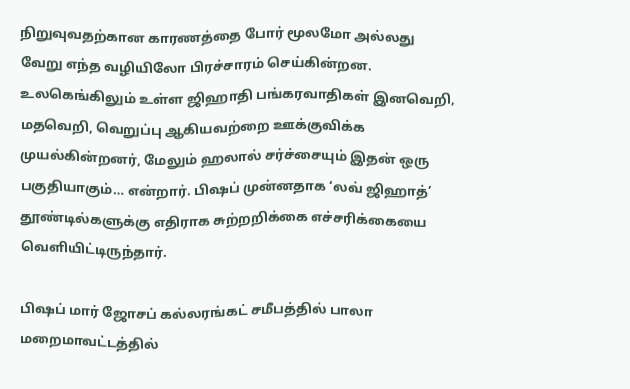நிறுவுவதற்கான காரணத்தை போர் மூலமோ அல்லது வேறு எந்த வழியிலோ பிரச்சாரம் செய்கின்றன. உலகெங்கிலும் உள்ள ஜிஹாதி பங்கரவாதிகள் இனவெறி, மதவெறி, வெறுப்பு ஆகியவற்றை ஊக்குவிக்க முயல்கின்றனர், மேலும் ஹலால் சர்ச்சையும் இதன் ஒரு பகுதியாகும்… என்றார். பிஷப் முன்னதாக ‘லவ் ஜிஹாத்’ தூண்டில்களுக்கு எதிராக சுற்றறிக்கை எச்சரிக்கையை வெளியிட்டிருந்தார்.

பிஷப் மார் ஜோசப் கல்லரங்கட் சமீபத்தில் பாலா மறைமாவட்டத்தில்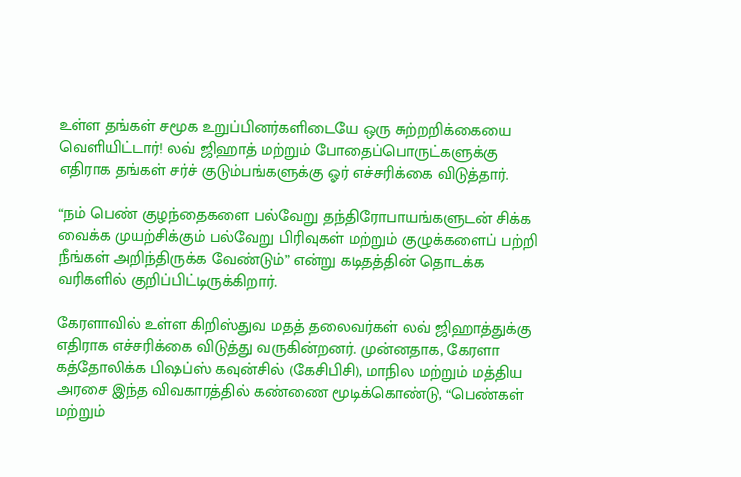உள்ள தங்கள் சமூக உறுப்பினர்களிடையே ஒரு சுற்றறிக்கையை வெளியிட்டார்! லவ் ஜிஹாத் மற்றும் போதைப்பொருட்களுக்கு எதிராக தங்கள் சர்ச் குடும்பங்களுக்கு ஓர் எச்சரிக்கை விடுத்தார்.

“நம் பெண் குழந்தைகளை பல்வேறு தந்திரோபாயங்களுடன் சிக்க வைக்க முயற்சிக்கும் பல்வேறு பிரிவுகள் மற்றும் குழுக்களைப் பற்றி நீங்கள் அறிந்திருக்க வேண்டும்” என்று கடிதத்தின் தொடக்க வரிகளில் குறிப்பிட்டிருக்கிறார்.

கேரளாவில் உள்ள கிறிஸ்துவ மதத் தலைவர்கள் லவ் ஜிஹாத்துக்கு எதிராக எச்சரிக்கை விடுத்து வருகின்றனர். முன்னதாக, கேரளா கத்தோலிக்க பிஷப்ஸ் கவுன்சில் (கேசிபிசி), மாநில மற்றும் மத்திய அரசை இந்த விவகாரத்தில் கண்ணை மூடிக்கொண்டு, “பெண்கள் மற்றும்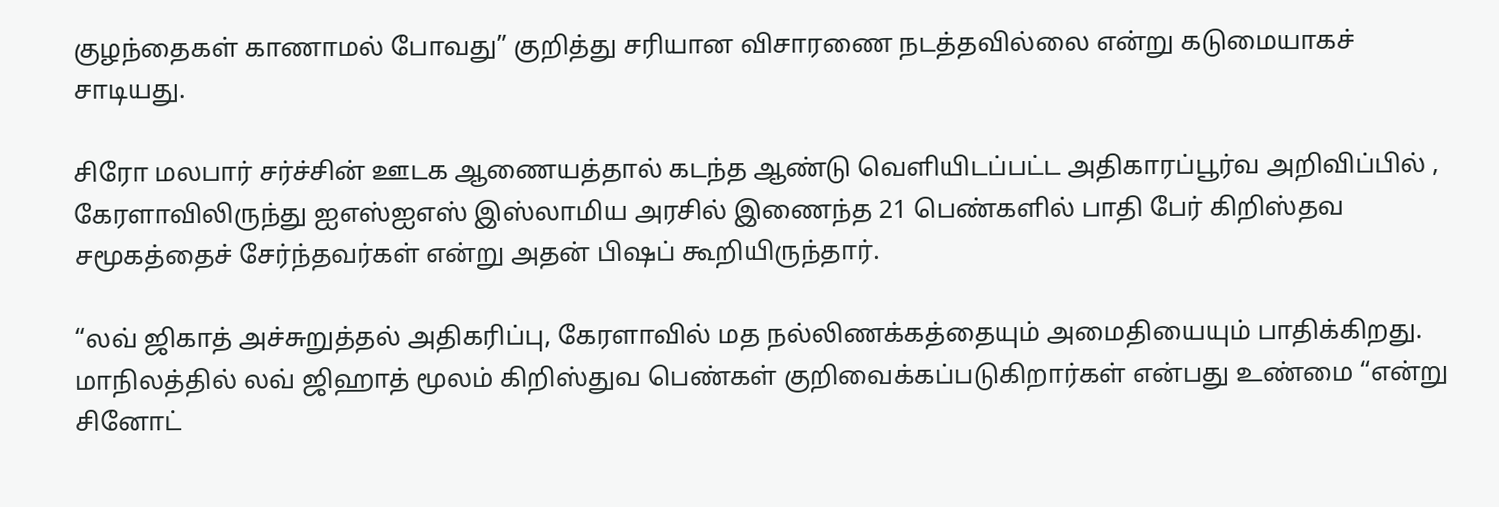குழந்தைகள் காணாமல் போவது” குறித்து சரியான விசாரணை நடத்தவில்லை என்று கடுமையாகச் சாடியது.

சிரோ மலபார் சர்ச்சின் ஊடக ஆணையத்தால் கடந்த ஆண்டு வெளியிடப்பட்ட அதிகாரப்பூர்வ அறிவிப்பில் , கேரளாவிலிருந்து ஐஎஸ்ஐஎஸ் இஸ்லாமிய அரசில் இணைந்த 21 பெண்களில் பாதி பேர் கிறிஸ்தவ சமூகத்தைச் சேர்ந்தவர்கள் என்று அதன் பிஷப் கூறியிருந்தார்.

“லவ் ஜிகாத் அச்சுறுத்தல் அதிகரிப்பு, கேரளாவில் மத நல்லிணக்கத்தையும் அமைதியையும் பாதிக்கிறது. மாநிலத்தில் லவ் ஜிஹாத் மூலம் கிறிஸ்துவ பெண்கள் குறிவைக்கப்படுகிறார்கள் என்பது உண்மை “என்று சினோட்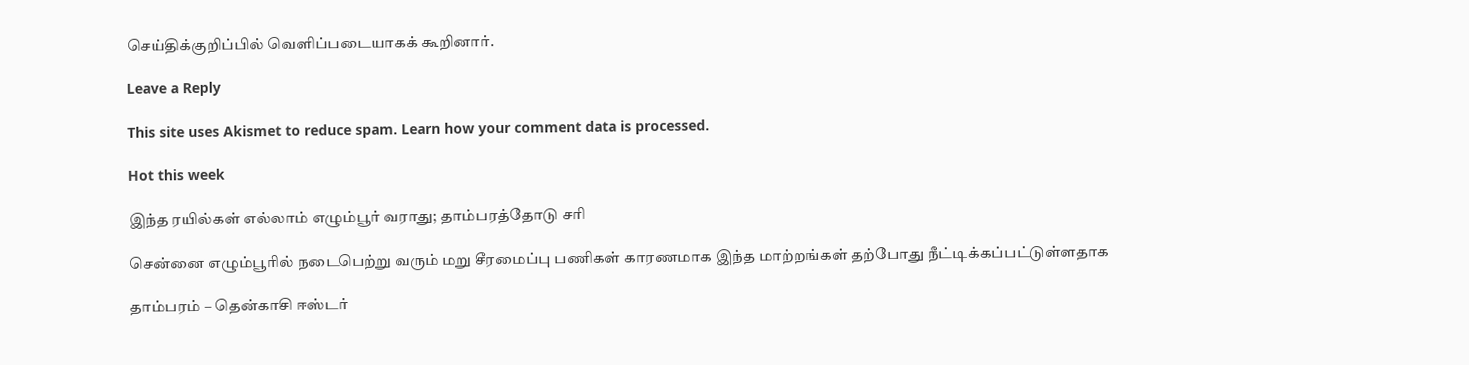செய்திக்குறிப்பில் வெளிப்படையாகக் கூறினார்.

Leave a Reply

This site uses Akismet to reduce spam. Learn how your comment data is processed.

Hot this week

இந்த ரயில்கள் எல்லாம் எழும்பூர் வராது; தாம்பரத்தோடு சரி

சென்னை எழும்பூரில் நடைபெற்று வரும் மறு சீரமைப்பு பணிகள் காரணமாக இந்த மாற்றங்கள் தற்போது நீட்டிக்கப்பட்டுள்ளதாக‌

தாம்பரம் – தென்காசி ஈஸ்டர்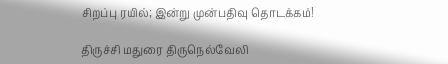சிறப்பு ரயில்; இன்று முன்பதிவு தொடக்கம்!

திருச்சி மதுரை திருநெல்வேலி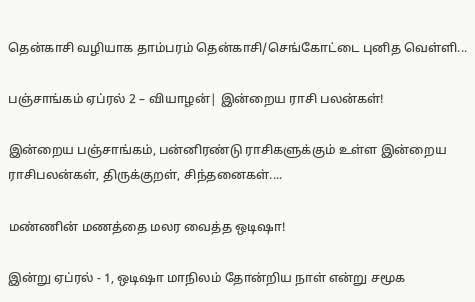தென்காசி வழியாக தாம்பரம் தென்காசி/செங்கோட்டை புனித வெள்ளி...

பஞ்சாங்கம் ஏப்ரல் 2 – வியாழன்| இன்றைய ராசி பலன்கள்!

இன்றைய பஞ்சாங்கம், பன்னிரண்டு ராசிகளுக்கும் உள்ள இன்றைய ராசிபலன்கள், திருக்குறள், சிந்தனைகள்....

மண்ணின் மணத்தை மலர வைத்த ஒடிஷா!

இன்று ஏப்ரல் - 1, ஒடிஷா மாநிலம் தோன்றிய நாள் என்று சமூக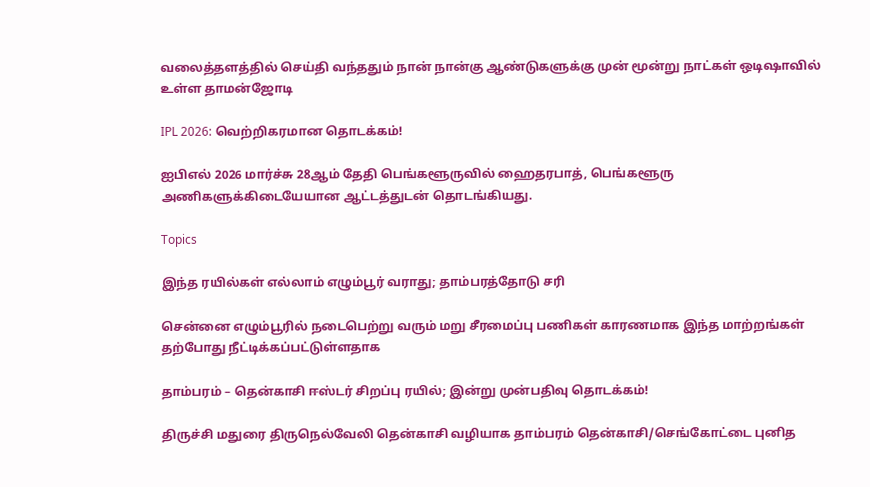வலைத்தளத்தில் செய்தி வந்ததும் நான் நான்கு ஆண்டுகளுக்கு முன் மூன்று நாட்கள் ஒடிஷாவில் உள்ள தாமன்ஜோடி

IPL 2026: வெற்றிகரமான தொடக்கம்!

ஐபிஎல் 2026 மார்ச்சு 28ஆம் தேதி பெங்களூருவில் ஹைதரபாத், பெங்களூரு அணிகளுக்கிடையேயான ஆட்டத்துடன் தொடங்கியது.

Topics

இந்த ரயில்கள் எல்லாம் எழும்பூர் வராது; தாம்பரத்தோடு சரி

சென்னை எழும்பூரில் நடைபெற்று வரும் மறு சீரமைப்பு பணிகள் காரணமாக இந்த மாற்றங்கள் தற்போது நீட்டிக்கப்பட்டுள்ளதாக‌

தாம்பரம் – தென்காசி ஈஸ்டர் சிறப்பு ரயில்; இன்று முன்பதிவு தொடக்கம்!

திருச்சி மதுரை திருநெல்வேலி தென்காசி வழியாக தாம்பரம் தென்காசி/செங்கோட்டை புனித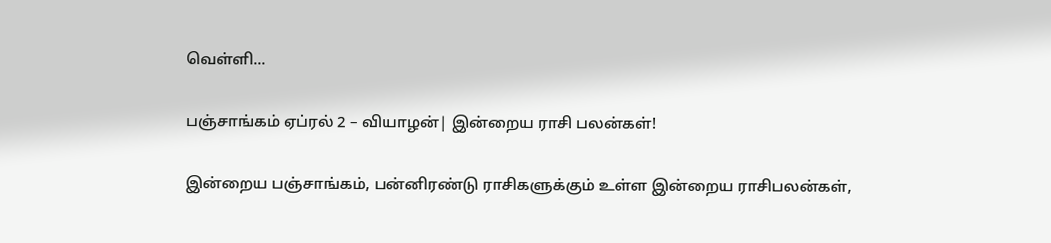வெள்ளி...

பஞ்சாங்கம் ஏப்ரல் 2 – வியாழன்| இன்றைய ராசி பலன்கள்!

இன்றைய பஞ்சாங்கம், பன்னிரண்டு ராசிகளுக்கும் உள்ள இன்றைய ராசிபலன்கள்,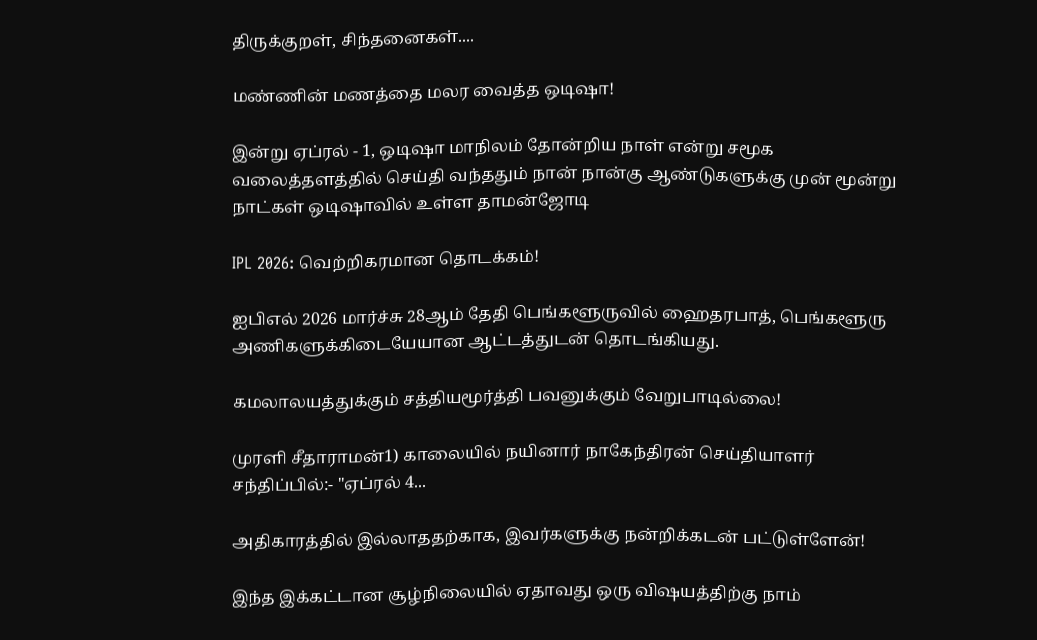திருக்குறள், சிந்தனைகள்....

மண்ணின் மணத்தை மலர வைத்த ஒடிஷா!

இன்று ஏப்ரல் - 1, ஒடிஷா மாநிலம் தோன்றிய நாள் என்று சமூக வலைத்தளத்தில் செய்தி வந்ததும் நான் நான்கு ஆண்டுகளுக்கு முன் மூன்று நாட்கள் ஒடிஷாவில் உள்ள தாமன்ஜோடி

IPL 2026: வெற்றிகரமான தொடக்கம்!

ஐபிஎல் 2026 மார்ச்சு 28ஆம் தேதி பெங்களூருவில் ஹைதரபாத், பெங்களூரு அணிகளுக்கிடையேயான ஆட்டத்துடன் தொடங்கியது.

கமலாலயத்துக்கும் சத்தியமூர்த்தி பவனுக்கும் வேறுபாடில்லை!

முரளி சீதாராமன்1) காலையில் நயினார் நாகேந்திரன் செய்தியாளர் சந்திப்பில்:- "ஏப்ரல் 4...

அதிகாரத்தில் இல்லாததற்காக, இவர்களுக்கு நன்றிக்கடன் பட்டுள்ளேன்!

இந்த இக்கட்டான சூழ்நிலையில் ஏதாவது ஒரு விஷயத்திற்கு நாம்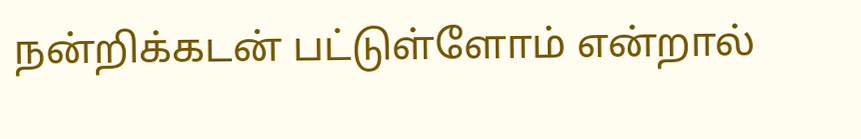நன்றிக்கடன் பட்டுள்ளோம் என்றால்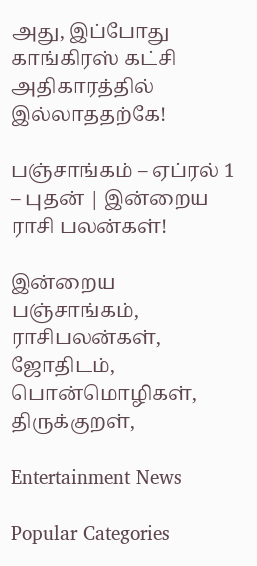அது, இப்போது காங்கிரஸ் கட்சி அதிகாரத்தில் இல்லாததற்கே!

பஞ்சாங்கம் – ஏப்ரல் 1 – புதன் | இன்றைய ராசி பலன்கள்!

இன்றைய பஞ்சாங்கம், ராசிபலன்கள், ஜோதிடம், பொன்மொழிகள், திருக்குறள்,

Entertainment News

Popular Categories